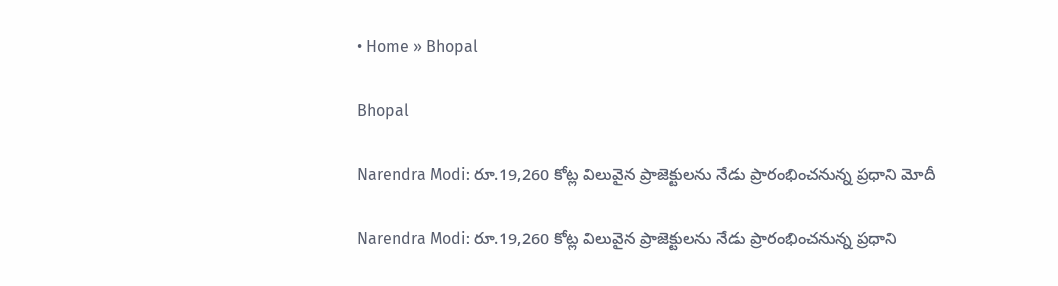• Home » Bhopal

Bhopal

Narendra Modi: రూ.19,260 కోట్ల విలువైన ప్రాజెక్టులను నేడు ప్రారంభించనున్న ప్రధాని మోదీ

Narendra Modi: రూ.19,260 కోట్ల విలువైన ప్రాజెక్టులను నేడు ప్రారంభించనున్న ప్రధాని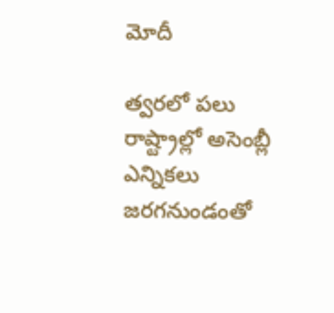మోదీ

త్వరలో పలు రాష్ట్రాల్లో అసెంబ్లీ ఎన్నికలు జరగనుండంతో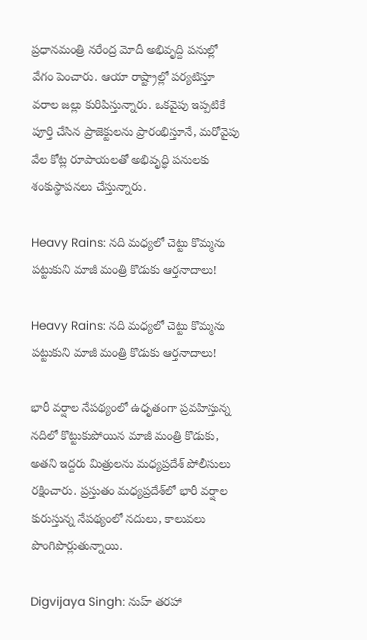ప్రధానమంత్రి నరేంద్ర మోదీ అభివృద్ది పనుల్లో వేగం పెంచారు. ఆయా రాష్ట్రాల్లో పర్యటిస్తూ వరాల జల్లు కురిపిస్తున్నారు. ఒకవైపు ఇప్పటికే పూర్తి చేసిన ప్రాజెక్టులను ప్రారంభిస్తూనే, మరోవైపు వేల కోట్ల రూపాయలతో అభివృద్ధి పనులకు శంకుస్థాపనలు చేస్తున్నారు.

Heavy Rains: నది మధ్యలో చెట్టు కొమ్మను పట్టుకుని మాజీ మంత్రి కొడుకు ఆర్తనాదాలు!

Heavy Rains: నది మధ్యలో చెట్టు కొమ్మను పట్టుకుని మాజీ మంత్రి కొడుకు ఆర్తనాదాలు!

భారీ వర్షాల నేపథ్యంలో ఉధృతంగా ప్రవహిస్తున్న నదిలో కొట్టుకుపోయిన మాజీ మంత్రి కొడుకు, అతని ఇద్దరు మిత్రులను మధ్యప్రదేశ్ పోలీసులు రక్షించారు. ప్రస్తుతం మధ్యప్రదేశ్‌లో భారీ వర్షాల కురుస్తున్న నేపథ్యంలో నదులు, కాలువలు పొంగిపొర్లుతున్నాయి.

Digvijaya Singh: నుహ్ తరహా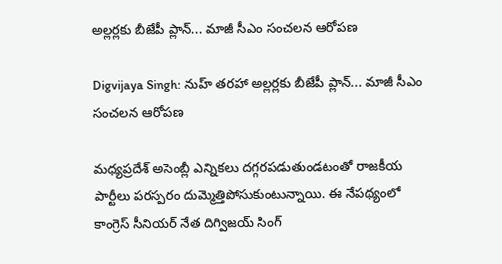అల్లర్లకు బీజేపీ ప్లాన్... మాజీ సీఎం సంచలన ఆరోపణ

Digvijaya Singh: నుహ్ తరహా అల్లర్లకు బీజేపీ ప్లాన్... మాజీ సీఎం సంచలన ఆరోపణ

మధ్యప్రదేశ్ అసెంబ్లీ ఎన్నికలు దగ్గరపడుతుండటంతో రాజకీయ పార్టీలు పరస్పరం దుమ్మెత్తిపోసుకుంటున్నాయి. ఈ నేపథ్యంలో కాంగ్రెస్ సీనియర్ నేత దిగ్విజయ్ సింగ్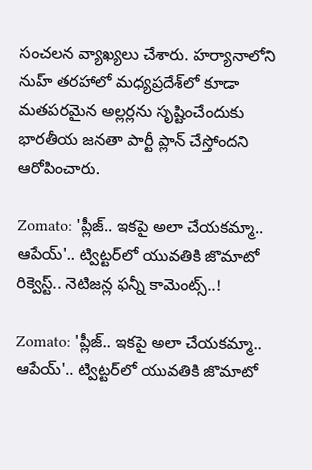సంచలన వ్యాఖ్యలు చేశారు. హర్యానాలోని నుహ్ తరహాలో‌ మధ్యప్రదేశ్‌లో కూడా మతపరమైన అల్లర్లను సృష్టించేందుకు భారతీయ జనతా పార్టీ ప్లాన్ చేస్తోందని ఆరోపించారు.

Zomato: 'ప్లీజ్.. ఇకపై అలా చేయకమ్మా.. ఆపేయ్'.. ట్విట్టర్‌లో యువతికి జొమాటో రిక్వెస్ట్.. నెటిజన్ల ఫన్నీ కామెంట్స్..!

Zomato: 'ప్లీజ్.. ఇకపై అలా చేయకమ్మా.. ఆపేయ్'.. ట్విట్టర్‌లో యువతికి జొమాటో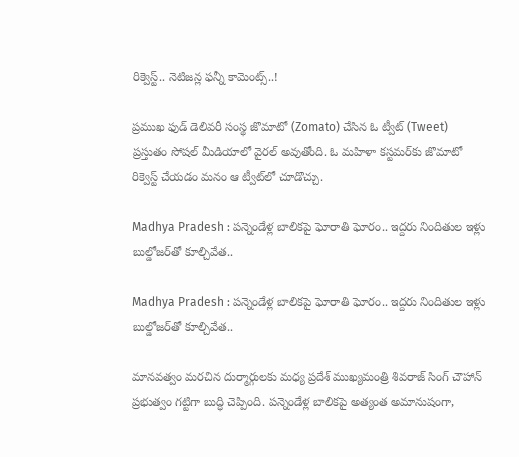రిక్వెస్ట్.. నెటిజన్ల ఫన్నీ కామెంట్స్..!

ప్రముఖ ఫుడ్ డెలివరీ సంస్థ జొమాటో (Zomato) చేసిన ఓ ట్వీట్ (Tweet) ప్రస్తుతం సోషల్ మీడియాలో వైరల్ అవుతోంది. ఓ మహిళా కస్టమర్‌కు జొమాటో రిక్వెస్ట్ చేయడం మనం ఆ ట్వీట్‌లో చూడొచ్చు.

Madhya Pradesh : పన్నెండేళ్ల బాలికపై ఘోరాతి ఘోరం.. ఇద్దరు నిందితుల ఇళ్లు బుల్డోజర్‌తో కూల్చివేత..

Madhya Pradesh : పన్నెండేళ్ల బాలికపై ఘోరాతి ఘోరం.. ఇద్దరు నిందితుల ఇళ్లు బుల్డోజర్‌తో కూల్చివేత..

మానవత్వం మరచిన దుర్మార్గులకు మధ్య ప్రదేశ్‌ ముఖ్యమంత్రి శివరాజ్ సింగ్ చౌహాన్ ప్రభుత్వం గట్టిగా బుద్ధి చెప్పింది. పన్నెండేళ్ల బాలికపై అత్యంత అమానుషంగా,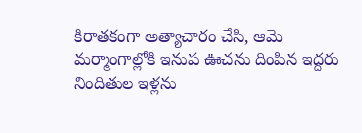కిరాతకంగా అత్యాచారం చేసి, ఆమె మర్మాంగాల్లోకి ఇనుప ఊచను దింపిన ఇద్దరు నిందితుల ఇళ్లను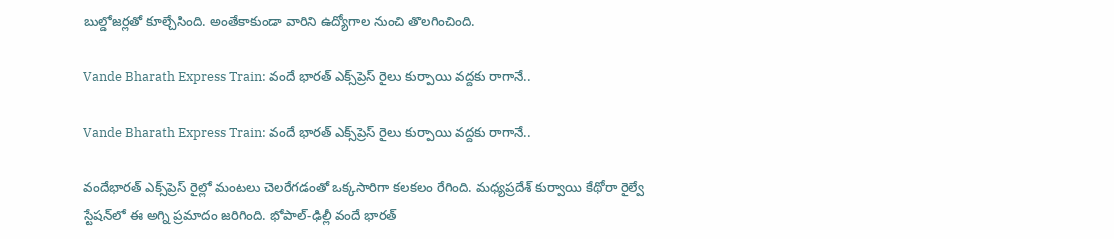బుల్డోజర్లతో కూల్చేసింది. అంతేకాకుండా వారిని ఉద్యోగాల నుంచి తొలగించింది.

Vande Bharath Express Train: వందే భారత్ ఎక్స్‌ప్రెస్‌ రైలు కుర్పాయి వద్దకు రాగానే..

Vande Bharath Express Train: వందే భారత్ ఎక్స్‌ప్రెస్‌ రైలు కుర్పాయి వద్దకు రాగానే..

వందేభారత్ ఎక్స్‌ప్రెస్ రైల్లో మంటలు చెలరేగడంతో ఒక్కసారిగా కలకలం రేగింది. మధ్యప్రదేశ్ కుర్వాయి కేథోరా రైల్వే స్టేషన్‌లో ఈ అగ్ని ప్రమాదం జరిగింది. భోపాల్-ఢిల్లీ వందే భారత్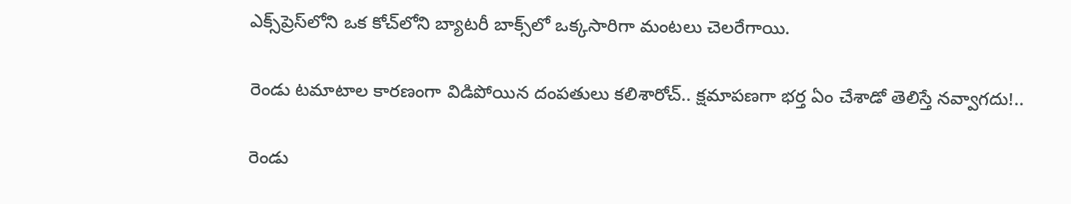ఎక్స్‌ప్రెస్‌లోని ఒక కోచ్‌లోని బ్యాటరీ బాక్స్‌లో ఒక్కసారిగా మంటలు చెలరేగాయి.

రెండు టమాటాల కారణంగా విడిపోయిన దంపతులు కలిశారోచ్.. క్షమాపణగా భర్త ఏం చేశాడో తెలిస్తే నవ్వాగదు!..

రెండు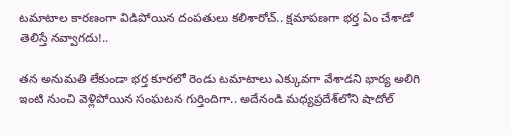టమాటాల కారణంగా విడిపోయిన దంపతులు కలిశారోచ్.. క్షమాపణగా భర్త ఏం చేశాడో తెలిస్తే నవ్వాగదు!..

తన అనుమతి లేకుండా భర్త కూరలో రెండు టమాటాలు ఎక్కువగా వేశాడని భార్య అలిగి ఇంటి నుంచి వెళ్లిపోయిన సంఘటన గుర్తిందిగా.. అదేనండి మధ్యప్రదేశ్‌లోని షాదోల్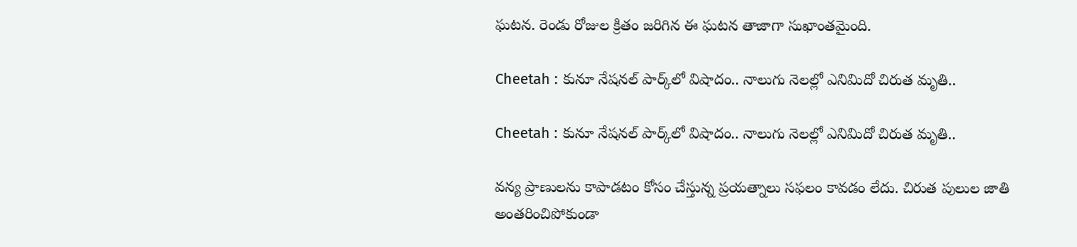ఘటన. రెండు రోజుల క్రితం జరిగిన ఈ ఘటన తాజాగా సుఖాంతమైంది.

Cheetah : కునూ నేషనల్ పార్క్‌లో విషాదం.. నాలుగు నెలల్లో ఎనిమిదో చిరుత మృతి..

Cheetah : కునూ నేషనల్ పార్క్‌లో విషాదం.. నాలుగు నెలల్లో ఎనిమిదో చిరుత మృతి..

వన్య ప్రాణులను కాపాడటం కోసం చేస్తున్న ప్రయత్నాలు సఫలం కావడం లేదు. చిరుత పులుల జాతి అంతరించిపోకుండా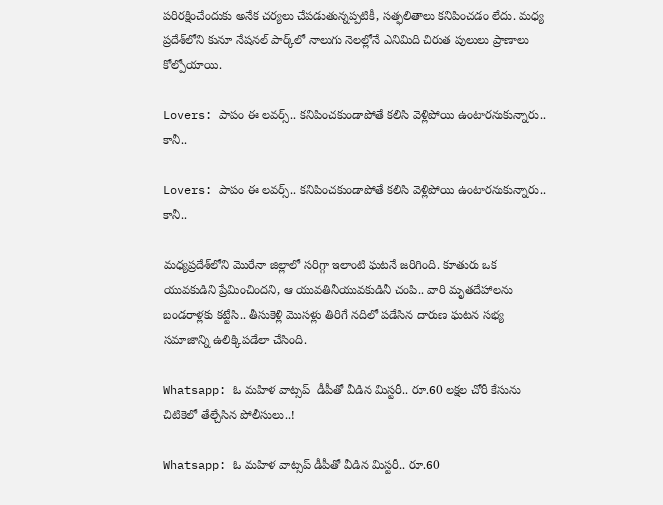పరిరక్షించేందుకు అనేక చర్యలు చేపడుతున్నప్పటికీ, సత్ఫలితాలు కనిపించడం లేదు. మధ్య ప్రదేశ్‌లోని కునూ నేషనల్ పార్క్‌లో నాలుగు నెలల్లోనే ఎనిమిది చిరుత పులులు ప్రాణాలు కోల్పోయాయి.

Lovers: పాపం ఈ లవర్స్.. కనిపించకుండాపోతే కలిసి వెళ్లిపోయి ఉంటారనుకున్నారు.. కానీ..

Lovers: పాపం ఈ లవర్స్.. కనిపించకుండాపోతే కలిసి వెళ్లిపోయి ఉంటారనుకున్నారు.. కానీ..

మధ్యప్రదేశ్‌లోని మొరేనా జిల్లాలో సరిగ్గా ఇలాంటి ఘటనే జరిగింది. కూతురు ఒక యువకుడిని ప్రేమించిందని, ఆ యువతినీయువకుడినీ చంపి.. వారి మృతదేహాలను బండరాళ్లకు కట్టేసి.. తీసుకెళ్లి మొసళ్లు తిరిగే నదిలో పడేసిన దారుణ ఘటన సభ్య సమాజాన్ని ఉలిక్కిపడేలా చేసింది.

Whatsapp: ఓ మహిళ వాట్సప్  డీపీతో వీడిన మిస్టరీ.. రూ.60 లక్షల చోరీ కేసును చిటికెలో తేల్చేసిన పోలీసులు..!

Whatsapp: ఓ మహిళ వాట్సప్ డీపీతో వీడిన మిస్టరీ.. రూ.60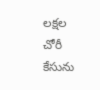లక్షల చోరీ కేసును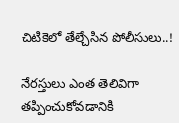చిటికెలో తేల్చేసిన పోలీసులు..!

నేరస్తులు ఎంత తెలివిగా తప్పించుకోవడానికి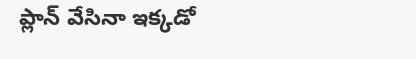ప్లాన్ వేసినా ఇక్కడో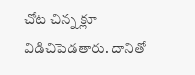చోట చిన్న క్లూ విడిచిపెడతారు. దానితో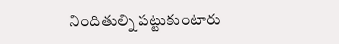నిందితుల్ని పట్టుకుంటారు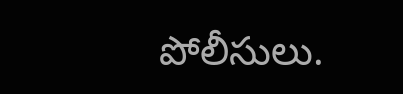పోలీసులు.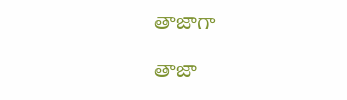తాజాగా

తాజా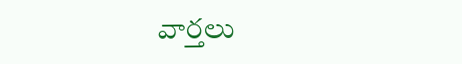వార్తలు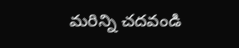మరిన్ని చదవండి